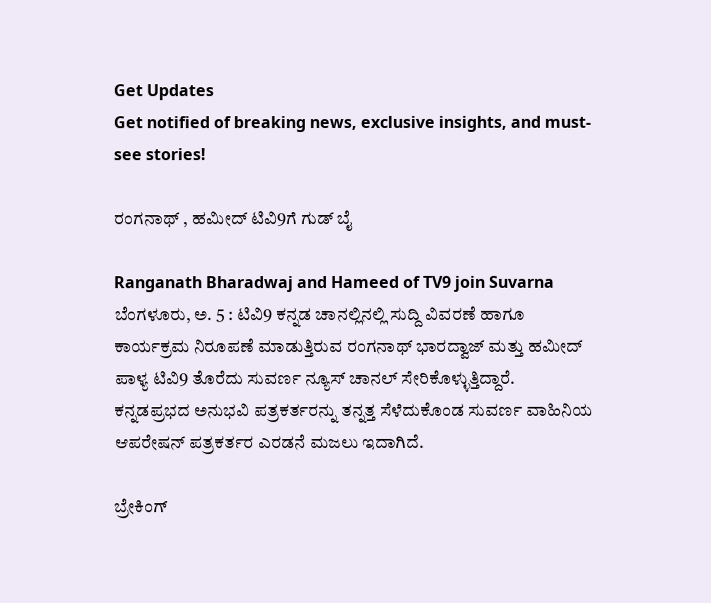Get Updates
Get notified of breaking news, exclusive insights, and must-see stories!

ರಂಗನಾಥ್ , ಹಮೀದ್ ಟಿವಿ9ಗೆ ಗುಡ್ ಬೈ

Ranganath Bharadwaj and Hameed of TV9 join Suvarna
ಬೆಂಗಳೂರು, ಅ. 5 : ಟಿವಿ9 ಕನ್ನಡ ಚಾನಲ್ಲಿನಲ್ಲಿ ಸುದ್ದಿ ವಿವರಣೆ ಹಾಗೂ ಕಾರ್ಯಕ್ರಮ ನಿರೂಪಣೆ ಮಾಡುತ್ತಿರುವ ರಂಗನಾಥ್ ಭಾರದ್ವಾಜ್ ಮತ್ತು ಹಮೀದ್ ಪಾಳ್ಯ ಟಿವಿ9 ತೊರೆದು ಸುವರ್ಣ ನ್ಯೂಸ್ ಚಾನಲ್ ಸೇರಿಕೊಳ್ಳುತ್ತಿದ್ದಾರೆ. ಕನ್ನಡಪ್ರಭದ ಅನುಭವಿ ಪತ್ರಕರ್ತರನ್ನು ತನ್ನತ್ತ ಸೆಳೆದುಕೊಂಡ ಸುವರ್ಣ ವಾಹಿನಿಯ ಆಪರೇಷನ್ ಪತ್ರಕರ್ತರ ಎರಡನೆ ಮಜಲು ಇದಾಗಿದೆ.

ಬ್ರೇಕಿಂಗ್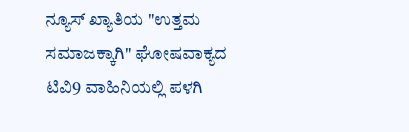ನ್ಯೂಸ್ ಖ್ಯಾತಿಯ "ಉತ್ತಮ ಸಮಾಜಕ್ಕಾಗಿ" ಘೋಷವಾಕ್ಯದ ಟಿವಿ9 ವಾಹಿನಿಯಲ್ಲಿ ಪಳಗಿ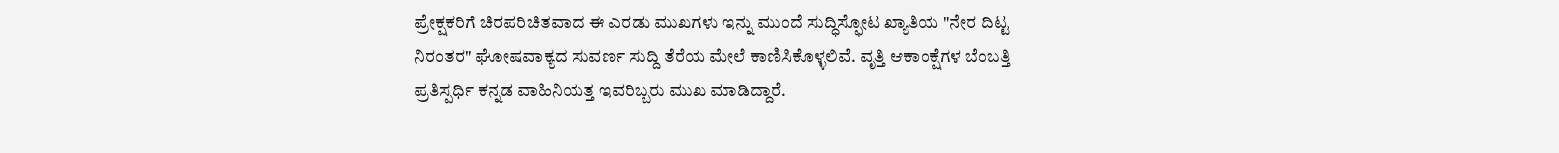ಪ್ರೇಕ್ಷಕರಿಗೆ ಚಿರಪರಿಚಿತವಾದ ಈ ಎರಡು ಮುಖಗಳು ಇನ್ನು ಮುಂದೆ ಸುದ್ಧಿಸ್ಫೋಟ ಖ್ಯಾತಿಯ "ನೇರ ದಿಟ್ಟ ನಿರಂತರ" ಘೋಷವಾಕ್ಯದ ಸುವರ್ಣ ಸುದ್ದಿ ತೆರೆಯ ಮೇಲೆ ಕಾಣಿಸಿಕೊಳ್ಳಲಿವೆ. ವೃತ್ತಿ ಆಕಾಂಕ್ಷೆಗಳ ಬೆಂಬತ್ತಿ ಪ್ರತಿಸ್ಪರ್ಧಿ ಕನ್ನಡ ವಾಹಿನಿಯತ್ತ ಇವರಿಬ್ಬರು ಮುಖ ಮಾಡಿದ್ದಾರೆ.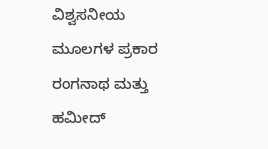ವಿಶ್ವಸನೀಯ ಮೂಲಗಳ ಪ್ರಕಾರ ರಂಗನಾಥ ಮತ್ತು ಹಮೀದ್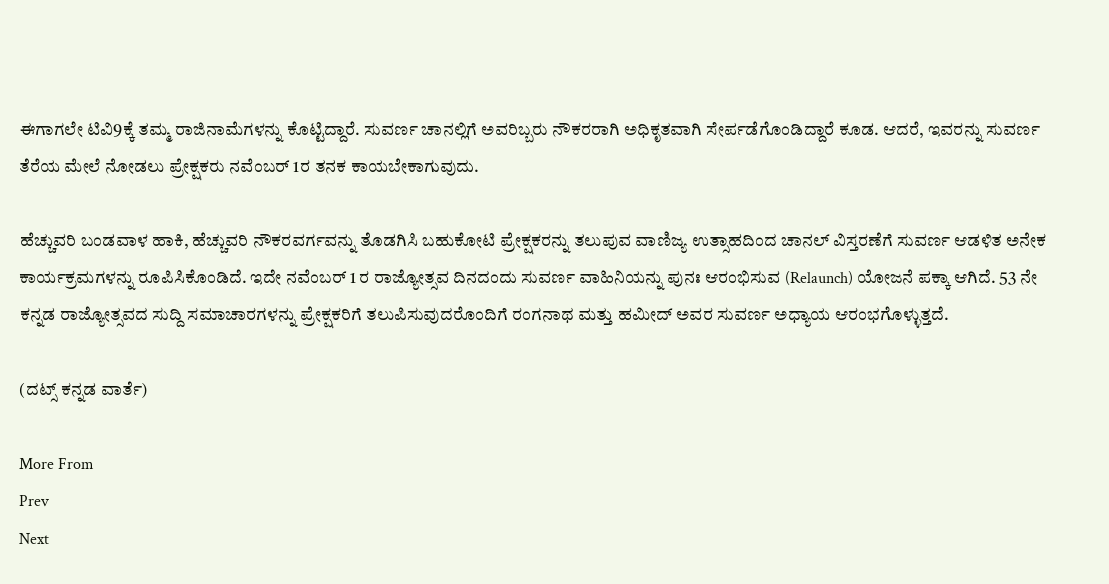ಈಗಾಗಲೇ ಟಿವಿ9ಕ್ಕೆ ತಮ್ಮ ರಾಜಿನಾಮೆಗಳನ್ನು ಕೊಟ್ಟಿದ್ದಾರೆ. ಸುವರ್ಣ ಚಾನಲ್ಲಿಗೆ ಅವರಿಬ್ಬರು ನೌಕರರಾಗಿ ಅಧಿಕೃತವಾಗಿ ಸೇರ್ಪಡೆಗೊಂಡಿದ್ದಾರೆ ಕೂಡ. ಆದರೆ, ಇವರನ್ನು ಸುವರ್ಣ ತೆರೆಯ ಮೇಲೆ ನೋಡಲು ಪ್ರೇಕ್ಷಕರು ನವೆಂಬರ್ 1ರ ತನಕ ಕಾಯಬೇಕಾಗುವುದು.

ಹೆಚ್ಚುವರಿ ಬಂಡವಾಳ ಹಾಕಿ, ಹೆಚ್ಚುವರಿ ನೌಕರವರ್ಗವನ್ನು ತೊಡಗಿಸಿ ಬಹುಕೋಟಿ ಪ್ರೇಕ್ಷಕರನ್ನು ತಲುಪುವ ವಾಣಿಜ್ಯ ಉತ್ಸಾಹದಿಂದ ಚಾನಲ್ ವಿಸ್ತರಣೆಗೆ ಸುವರ್ಣ ಆಡಳಿತ ಅನೇಕ ಕಾರ್ಯಕ್ರಮಗಳನ್ನು ರೂಪಿಸಿಕೊಂಡಿದೆ. ಇದೇ ನವೆಂಬರ್ 1 ರ ರಾಜ್ಯೋತ್ಸವ ದಿನದಂದು ಸುವರ್ಣ ವಾಹಿನಿಯನ್ನು ಪುನಃ ಆರಂಭಿಸುವ (Relaunch) ಯೋಜನೆ ಪಕ್ಕಾ ಆಗಿದೆ. 53 ನೇ ಕನ್ನಡ ರಾಜ್ಯೋತ್ಸವದ ಸುದ್ದಿ ಸಮಾಚಾರಗಳನ್ನು ಪ್ರೇಕ್ಷಕರಿಗೆ ತಲುಪಿಸುವುದರೊಂದಿಗೆ ರಂಗನಾಥ ಮತ್ತು ಹಮೀದ್ ಅವರ ಸುವರ್ಣ ಅಧ್ಯಾಯ ಆರಂಭಗೊಳ್ಳುತ್ತದೆ.

(ದಟ್ಸ್ ಕನ್ನಡ ವಾರ್ತೆ)

More From
Prev
Next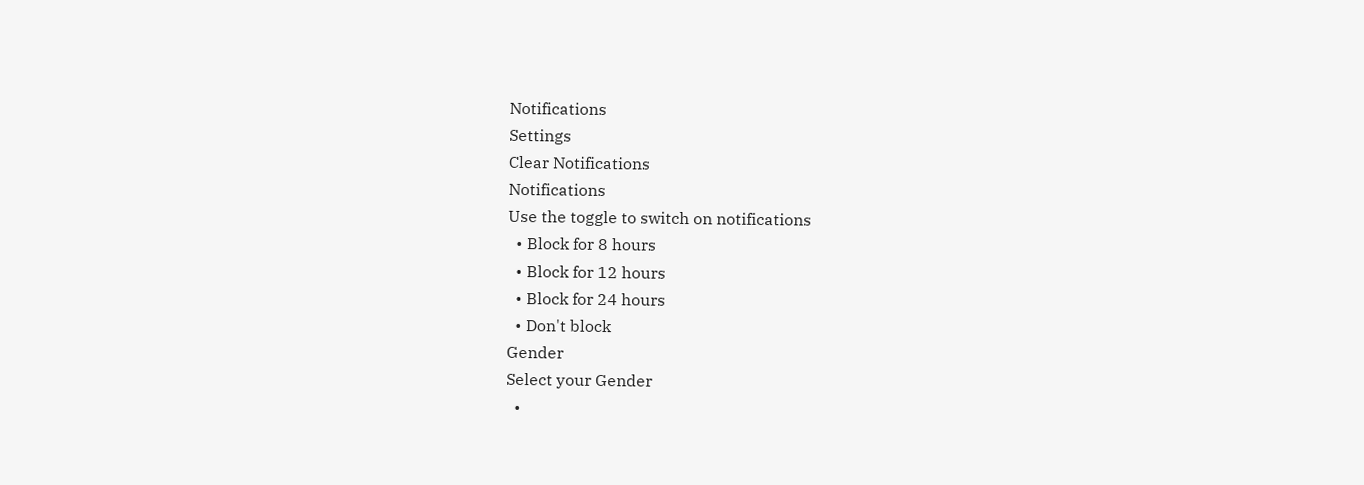Notifications
Settings
Clear Notifications
Notifications
Use the toggle to switch on notifications
  • Block for 8 hours
  • Block for 12 hours
  • Block for 24 hours
  • Don't block
Gender
Select your Gender
  •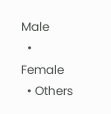Male
  • Female
  • Others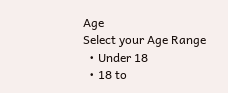Age
Select your Age Range
  • Under 18
  • 18 to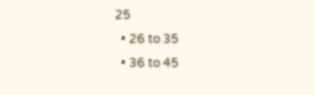25
  • 26 to 35
  • 36 to 45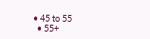• 45 to 55
  • 55+